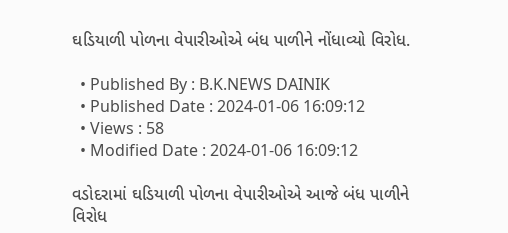ઘડિયાળી પોળના વેપારીઓએ બંધ પાળીને નોંધાવ્યો વિરોધ.

  • Published By : B.K.NEWS DAINIK
  • Published Date : 2024-01-06 16:09:12
  • Views : 58
  • Modified Date : 2024-01-06 16:09:12

વડોદરામાં ઘડિયાળી પોળના વેપારીઓએ આજે બંધ પાળીને વિરોધ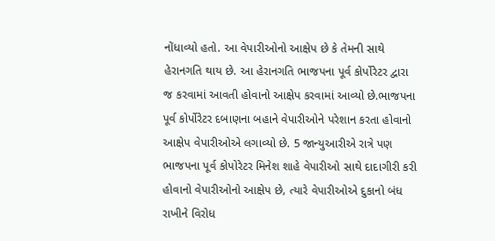નોંધાવ્યો હતો. આ વેપારીઓનો આક્ષેપ છે કે તેમની સાથે હેરાનગતિ થાય છે. આ હેરાનગતિ ભાજપના પૂર્વ કોર્પોરેટર દ્વારા જ કરવામાં આવતી હોવાનો આક્ષેપ કરવામાં આવ્યો છે.ભાજપના પૂર્વ કોર્પોરેટર દબાણના બહાને વેપારીઓને પરેશાન કરતા હોવાનો આક્ષેપ વેપારીઓએ લગાવ્યો છે. 5 જાન્યુઆરીએ રાત્રે પણ ભાજપના પૂર્વ કોપોરેટર મિનેશ શાહે વેપારીઓ સાથે દાદાગીરી કરી હોવાનો વેપારીઓનો આક્ષેપ છે, ત્યારે વેપારીઓએ દુકાનો બંધ રાખીને વિરોધ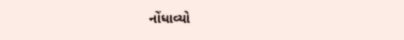નોંધાવ્યો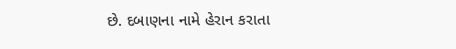છે. દબાણના નામે હેરાન કરાતા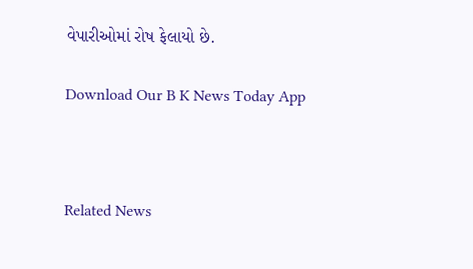વેપારીઓમાં રોષ ફેલાયો છે.

Download Our B K News Today App



Related News